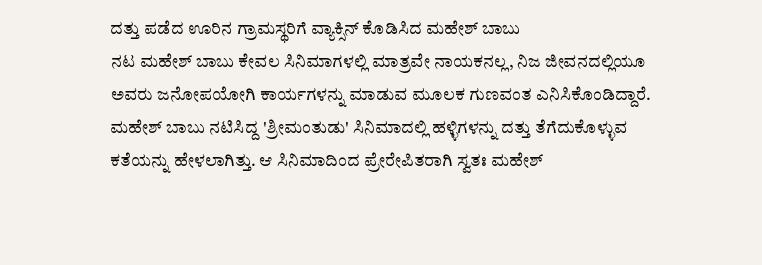ದತ್ತು ಪಡೆದ ಊರಿನ ಗ್ರಾಮಸ್ಥರಿಗೆ ವ್ಯಾಕ್ಸಿನ್ ಕೊಡಿಸಿದ ಮಹೇಶ್ ಬಾಬು
ನಟ ಮಹೇಶ್ ಬಾಬು ಕೇವಲ ಸಿನಿಮಾಗಳಲ್ಲಿ ಮಾತ್ರವೇ ನಾಯಕನಲ್ಲ, ನಿಜ ಜೀವನದಲ್ಲಿಯೂ ಅವರು ಜನೋಪಯೋಗಿ ಕಾರ್ಯಗಳನ್ನು ಮಾಡುವ ಮೂಲಕ ಗುಣವಂತ ಎನಿಸಿಕೊಂಡಿದ್ದಾರೆ.
ಮಹೇಶ್ ಬಾಬು ನಟಿಸಿದ್ದ 'ಶ್ರೀಮಂತುಡು' ಸಿನಿಮಾದಲ್ಲಿ ಹಳ್ಳಿಗಳನ್ನು ದತ್ತು ತೆಗೆದುಕೊಳ್ಳುವ ಕತೆಯನ್ನು ಹೇಳಲಾಗಿತ್ತು. ಆ ಸಿನಿಮಾದಿಂದ ಪ್ರೇರೇಪಿತರಾಗಿ ಸ್ವತಃ ಮಹೇಶ್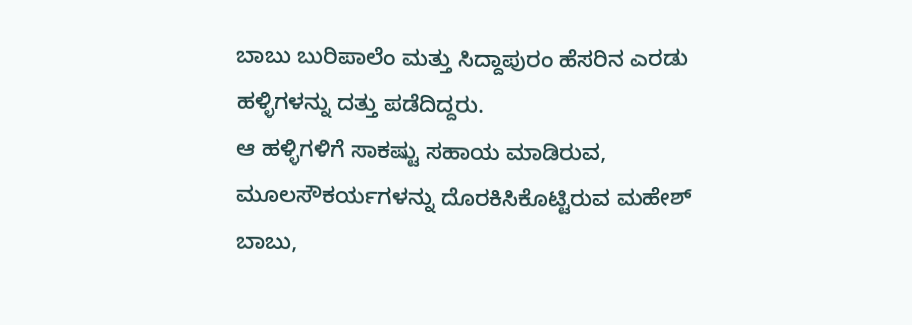ಬಾಬು ಬುರಿಪಾಲೆಂ ಮತ್ತು ಸಿದ್ದಾಪುರಂ ಹೆಸರಿನ ಎರಡು ಹಳ್ಳಿಗಳನ್ನು ದತ್ತು ಪಡೆದಿದ್ದರು.
ಆ ಹಳ್ಳಿಗಳಿಗೆ ಸಾಕಷ್ಟು ಸಹಾಯ ಮಾಡಿರುವ, ಮೂಲಸೌಕರ್ಯಗಳನ್ನು ದೊರಕಿಸಿಕೊಟ್ಟಿರುವ ಮಹೇಶ್ ಬಾಬು,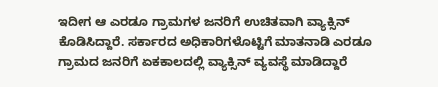ಇದೀಗ ಆ ಎರಡೂ ಗ್ರಾಮಗಳ ಜನರಿಗೆ ಉಚಿತವಾಗಿ ವ್ಯಾಕ್ಸಿನ್ ಕೊಡಿಸಿದ್ದಾರೆ. ಸರ್ಕಾರದ ಅಧಿಕಾರಿಗಳೊಟ್ಟಿಗೆ ಮಾತನಾಡಿ ಎರಡೂ ಗ್ರಾಮದ ಜನರಿಗೆ ಏಕಕಾಲದಲ್ಲಿ ವ್ಯಾಕ್ಸಿನ್ ವ್ಯವಸ್ಥೆ ಮಾಡಿದ್ದಾರೆ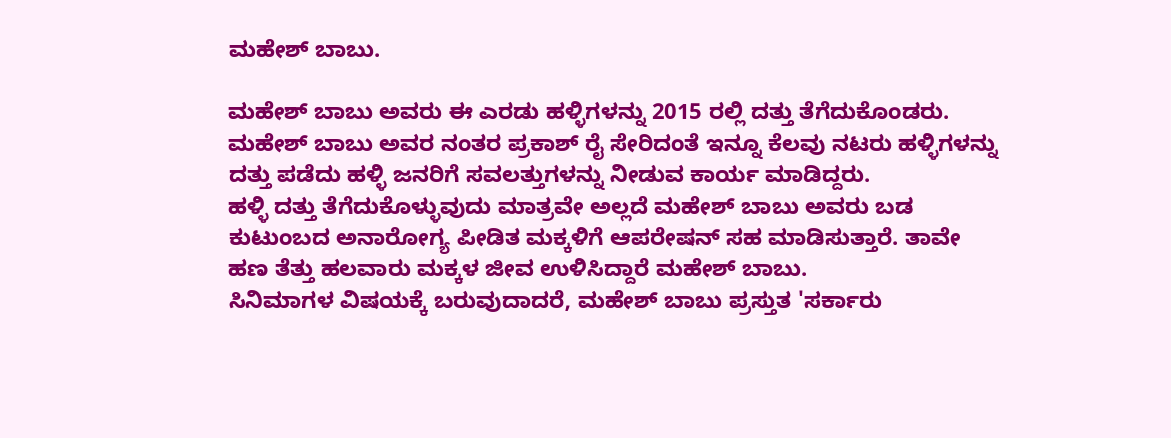ಮಹೇಶ್ ಬಾಬು.

ಮಹೇಶ್ ಬಾಬು ಅವರು ಈ ಎರಡು ಹಳ್ಳಿಗಳನ್ನು 2015 ರಲ್ಲಿ ದತ್ತು ತೆಗೆದುಕೊಂಡರು. ಮಹೇಶ್ ಬಾಬು ಅವರ ನಂತರ ಪ್ರಕಾಶ್ ರೈ ಸೇರಿದಂತೆ ಇನ್ನೂ ಕೆಲವು ನಟರು ಹಳ್ಳಿಗಳನ್ನು ದತ್ತು ಪಡೆದು ಹಳ್ಳಿ ಜನರಿಗೆ ಸವಲತ್ತುಗಳನ್ನು ನೀಡುವ ಕಾರ್ಯ ಮಾಡಿದ್ದರು.
ಹಳ್ಳಿ ದತ್ತು ತೆಗೆದುಕೊಳ್ಳುವುದು ಮಾತ್ರವೇ ಅಲ್ಲದೆ ಮಹೇಶ್ ಬಾಬು ಅವರು ಬಡ ಕುಟುಂಬದ ಅನಾರೋಗ್ಯ ಪೀಡಿತ ಮಕ್ಕಳಿಗೆ ಆಪರೇಷನ್ ಸಹ ಮಾಡಿಸುತ್ತಾರೆ. ತಾವೇ ಹಣ ತೆತ್ತು ಹಲವಾರು ಮಕ್ಕಳ ಜೀವ ಉಳಿಸಿದ್ದಾರೆ ಮಹೇಶ್ ಬಾಬು.
ಸಿನಿಮಾಗಳ ವಿಷಯಕ್ಕೆ ಬರುವುದಾದರೆ, ಮಹೇಶ್ ಬಾಬು ಪ್ರಸ್ತುತ 'ಸರ್ಕಾರು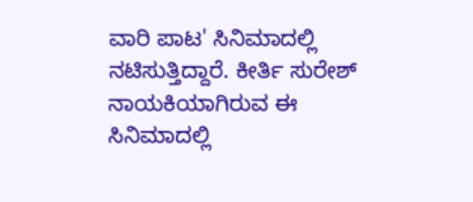ವಾರಿ ಪಾಟ' ಸಿನಿಮಾದಲ್ಲಿ ನಟಿಸುತ್ತಿದ್ದಾರೆ. ಕೀರ್ತಿ ಸುರೇಶ್ ನಾಯಕಿಯಾಗಿರುವ ಈ ಸಿನಿಮಾದಲ್ಲಿ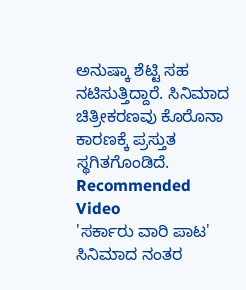ಅನುಷ್ಕಾ ಶೆಟ್ಟಿ ಸಹ ನಟಿಸುತ್ತಿದ್ದಾರೆ. ಸಿನಿಮಾದ ಚಿತ್ರೀಕರಣವು ಕೊರೊನಾ ಕಾರಣಕ್ಕೆ ಪ್ರಸ್ತುತ ಸ್ಥಗಿತಗೊಂಡಿದೆ.
Recommended Video
'ಸರ್ಕಾರು ವಾರಿ ಪಾಟ' ಸಿನಿಮಾದ ನಂತರ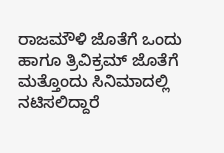ರಾಜಮೌಳಿ ಜೊತೆಗೆ ಒಂದು ಹಾಗೂ ತ್ರಿವಿಕ್ರಮ್ ಜೊತೆಗೆ ಮತ್ತೊಂದು ಸಿನಿಮಾದಲ್ಲಿ ನಟಿಸಲಿದ್ದಾರೆ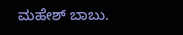ಮಹೇಶ್ ಬಾಬು.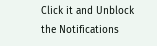Click it and Unblock the Notifications